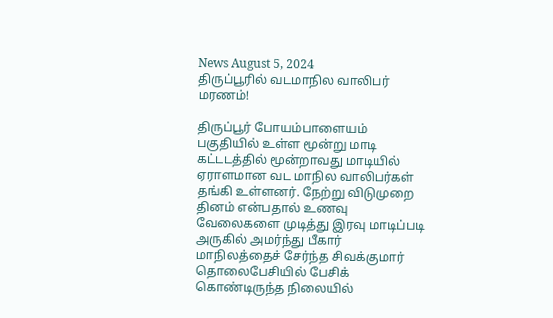News August 5, 2024
திருப்பூரில் வடமாநில வாலிபர் மரணம்!

திருப்பூர் போயம்பாளையம் பகுதியில் உள்ள மூன்று மாடி கட்டடத்தில் மூன்றாவது மாடியில் ஏராளமான வட மாநில வாலிபர்கள் தங்கி உள்ளனர். நேற்று விடுமுறை தினம் என்பதால் உணவு வேலைகளை முடித்து இரவு மாடிப்படி அருகில் அமர்ந்து பீகார் மாநிலத்தைச் சேர்ந்த சிவக்குமார் தொலைபேசியில் பேசிக் கொண்டிருந்த நிலையில்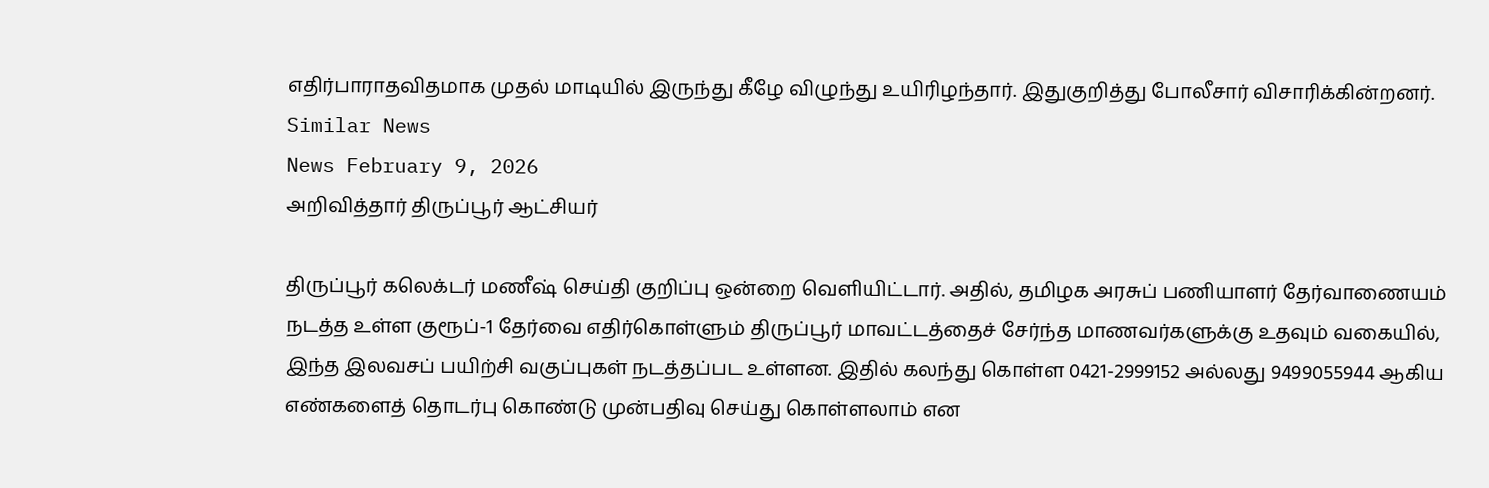எதிர்பாராதவிதமாக முதல் மாடியில் இருந்து கீழே விழுந்து உயிரிழந்தார். இதுகுறித்து போலீசார் விசாரிக்கின்றனர்.
Similar News
News February 9, 2026
அறிவித்தார் திருப்பூர் ஆட்சியர்

திருப்பூர் கலெக்டர் மணீஷ் செய்தி குறிப்பு ஒன்றை வெளியிட்டார். அதில், தமிழக அரசுப் பணியாளர் தேர்வாணையம் நடத்த உள்ள குரூப்-1 தேர்வை எதிர்கொள்ளும் திருப்பூர் மாவட்டத்தைச் சேர்ந்த மாணவர்களுக்கு உதவும் வகையில், இந்த இலவசப் பயிற்சி வகுப்புகள் நடத்தப்பட உள்ளன. இதில் கலந்து கொள்ள 0421-2999152 அல்லது 9499055944 ஆகிய எண்களைத் தொடர்பு கொண்டு முன்பதிவு செய்து கொள்ளலாம் என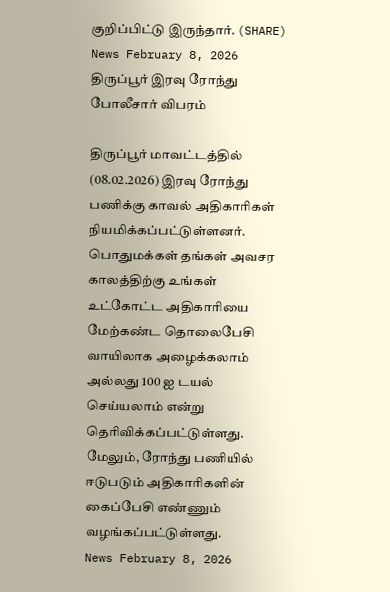குறிப்பிட்டு இருந்தார். (SHARE)
News February 8, 2026
திருப்பூர் இரவு ரோந்து போலீசார் விபரம்

திருப்பூர் மாவட்டத்தில் (08.02.2026) இரவு ரோந்து பணிக்கு காவல் அதிகாரிகள் நியமிக்கப்பட்டுள்ளனர். பொதுமக்கள் தங்கள் அவசர காலத்திற்கு உங்கள் உட்கோட்ட அதிகாரியை மேற்கண்ட தொலைபேசி வாயிலாக அழைக்கலாம் அல்லது 100 ஐ டயல் செய்யலாம் என்று தெரிவிக்கப்பட்டுள்ளது. மேலும், ரோந்து பணியில் ஈடுபடும் அதிகாரிகளின் கைப்பேசி எண்ணும் வழங்கப்பட்டுள்ளது.
News February 8, 2026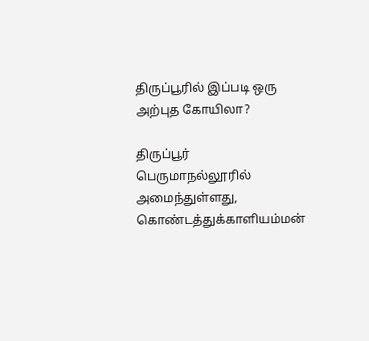திருப்பூரில் இப்படி ஒரு அற்புத கோயிலா?

திருப்பூர் பெருமாநல்லூரில் அமைந்துள்ளது, கொண்டத்துக்காளியம்மன்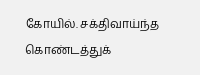கோயில். சக்திவாய்ந்த கொண்டத்துக்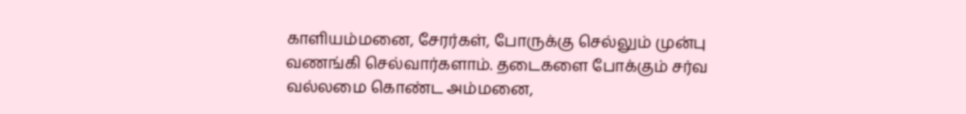காளியம்மனை, சேரர்கள், போருக்கு செல்லும் முன்பு வணங்கி செல்வார்களாம். தடைகளை போக்கும் சர்வ வல்லமை கொண்ட அம்மனை,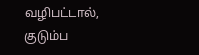வழிபட்டால், குடும்ப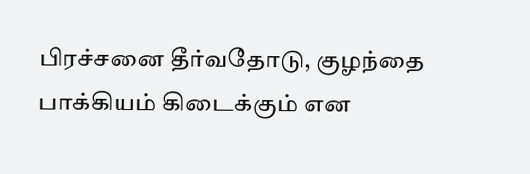பிரச்சனை தீர்வதோடு, குழந்தை பாக்கியம் கிடைக்கும் என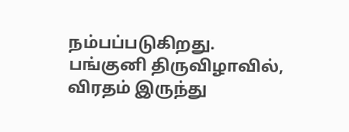நம்பப்படுகிறது. பங்குனி திருவிழாவில், விரதம் இருந்து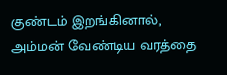குண்டம் இறங்கினால், அம்மன் வேண்டிய வரத்தை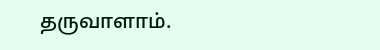தருவாளாம்.